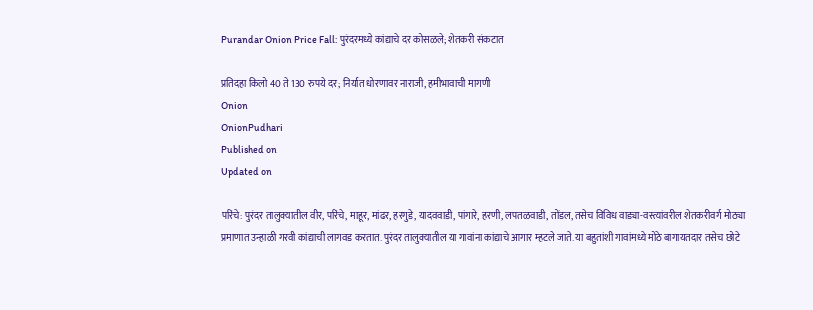Purandar Onion Price Fall: पुरंदरमध्ये कांद्याचे दर कोसळले; शेतकरी संकटात

प्रतिदहा किलो 40 ते 130 रुपये दर; निर्यात धोरणावर नाराजी, हमीभावाची मागणी
Onion
OnionPudhari
Published on
Updated on

परिंचे: पुरंदर तालुक्यातील वीर, परिंचे, माहूर, मांढर, हरगुडे, यादववाडी, पांगारे, हरणी, लपतळवाडी, तोंडल, तसेच विविध वाड्या-वस्त्यांवरील शेतकरीवर्ग मोठ्या प्रमाणात उन्हाळी गरवी कांद्याची लागवड करतात. पुरंदर तालुक्यातील या गावांना कांद्याचे आगार म्हटले जाते. या बहुतांशी गावांमध्ये मोठे बागायतदार तसेच छोटे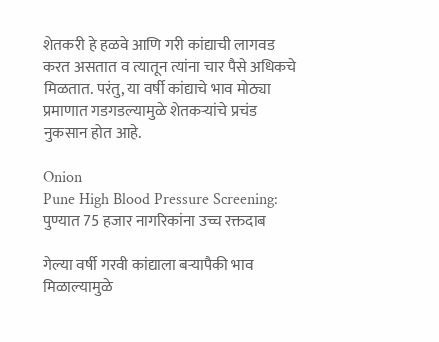शेतकरी हे हळवे आणि गरी कांद्याची लागवड करत असतात व त्यातून त्यांना चार पैसे अधिकचे मिळतात. परंतु, या वर्षी कांद्याचे भाव मोठ्या प्रमाणात गडगडल्यामुळे शेतकऱ्यांचे प्रचंड नुकसान होत आहे.

Onion
Pune High Blood Pressure Screening: पुण्यात 75 हजार नागरिकांना उच्च रक्तदाब

गेल्या वर्षी गरवी कांद्याला बऱ्यापैकी भाव मिळाल्यामुळे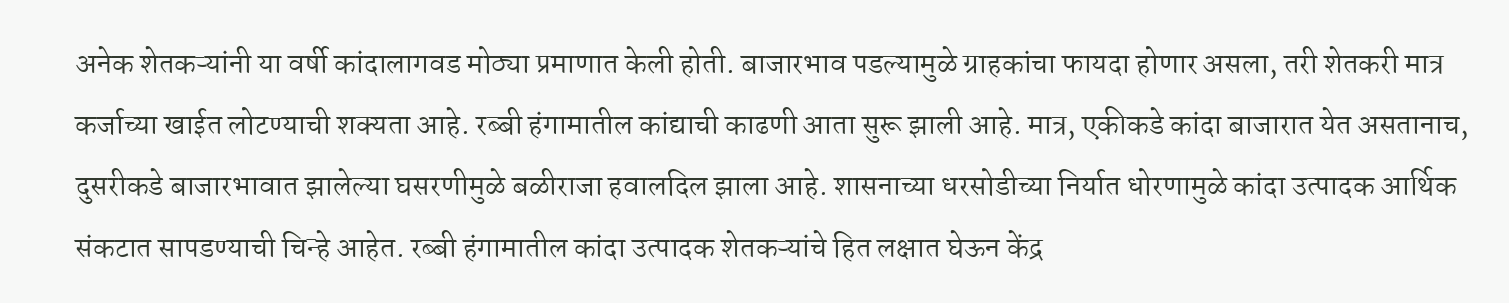अनेक शेतकऱ्यांनी या वर्षी कांदालागवड मोठ्या प्रमाणात केली होती. बाजारभाव पडल्यामुळे ग्राहकांचा फायदा होणार असला, तरी शेतकरी मात्र कर्जाच्या खाईत लोटण्याची शक्यता आहे. रब्बी हंगामातील कांद्याची काढणी आता सुरू झाली आहे. मात्र, एकीकडे कांदा बाजारात येत असतानाच, दुसरीकडे बाजारभावात झालेल्या घसरणीमुळे बळीराजा हवालदिल झाला आहे. शासनाच्या धरसोडीच्या निर्यात धोरणामुळे कांदा उत्पादक आर्थिक संकटात सापडण्याची चिन्हे आहेत. रब्बी हंगामातील कांदा उत्पादक शेतकऱ्यांचे हित लक्षात घेऊन केंद्र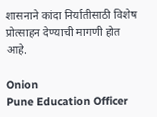शासनाने कांदा निर्यातीसाठी विशेष प्रोत्साहन देण्याची मागणी होत आहे.

Onion
Pune Education Officer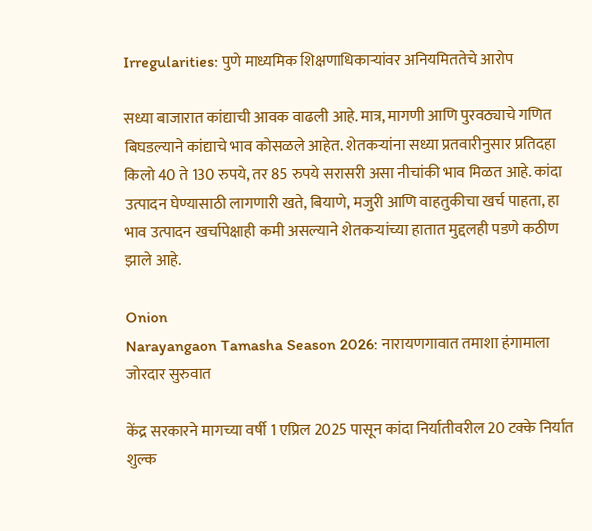Irregularities: पुणे माध्यमिक शिक्षणाधिकाऱ्यांवर अनियमिततेचे आरोप

सध्या बाजारात कांद्याची आवक वाढली आहे. मात्र, मागणी आणि पुरवठ्याचे गणित बिघडल्याने कांद्याचे भाव कोसळले आहेत. शेतकऱ्यांना सध्या प्रतवारीनुसार प्रतिदहा किलो 40 ते 130 रुपये, तर 85 रुपये सरासरी असा नीचांकी भाव मिळत आहे. कांदा उत्पादन घेण्यासाठी लागणारी खते, बियाणे, मजुरी आणि वाहतुकीचा खर्च पाहता, हा भाव उत्पादन खर्चापेक्षाही कमी असल्याने शेतकऱ्यांच्या हातात मुद्दलही पडणे कठीण झाले आहे.

Onion
Narayangaon Tamasha Season 2026: नारायणगावात तमाशा हंगामाला जोरदार सुरुवात

केंद्र सरकारने मागच्या वर्षी 1 एप्रिल 2025 पासून कांदा निर्यातीवरील 20 टक्के निर्यात शुल्क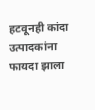हटवूनही कांदा उत्पादकांना फायदा झाला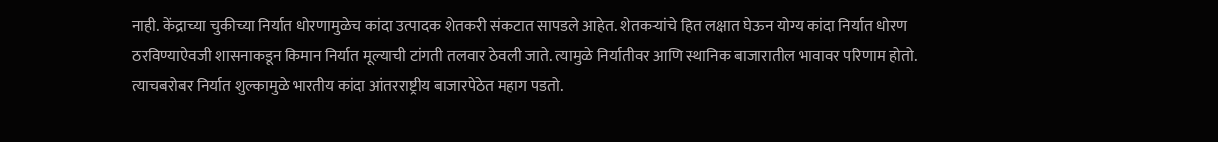नाही. केंद्राच्या चुकीच्या निर्यात धोरणामुळेच कांदा उत्पादक शेतकरी संकटात सापडले आहेत. शेतकऱ्यांचे हित लक्षात घेऊन योग्य कांदा निर्यात धोरण ठरविण्याऐवजी शासनाकडून किमान निर्यात मूल्याची टांगती तलवार ठेवली जाते. त्यामुळे निर्यातीवर आणि स्थानिक बाजारातील भावावर परिणाम होतो. त्याचबरोबर निर्यात शुल्कामुळे भारतीय कांदा आंतरराष्ट्रीय बाजारपेठेत महाग पडतो.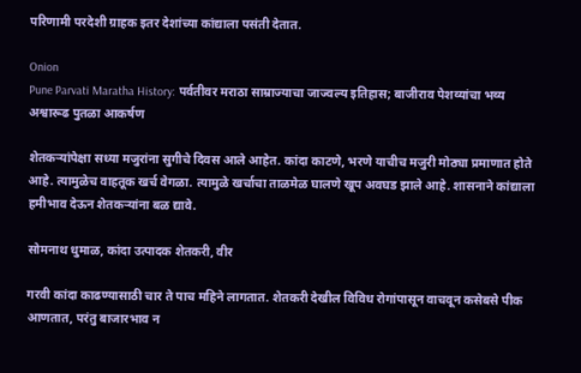परिणामी परदेशी ग्राहक इतर देशांच्या कांद्याला पसंती देतात.

Onion
Pune Parvati Maratha History: पर्वतीवर मराठा साम्राज्याचा जाज्वल्य इतिहास; बाजीराव पेशव्यांचा भव्य अश्वारूढ पुतळा आकर्षण

शेतकऱ्यांपेक्षा सध्या मजुरांना सुगीचे दिवस आले आहेत. कांदा काटणे, भरणे याचीच मजुरी मोठ्या प्रमाणात होते आहे. त्यामुळेच वाहतूक खर्च वेगळा. त्यामुळे खर्चाचा ताळमेळ घालणे खूप अवघड झाले आहे. शासनाने कांद्याला हमीभाव देऊन शेतकऱ्यांना बळ द्यावे.

सोमनाथ धुमाळ, कांदा उत्पादक शेतकरी, वीर

गरवी कांदा काढण्यासाठी चार ते पाच महिने लागतात. शेतकरी देखील विविध रोगांपासून वाचवून कसेबसे पीक आणतात, परंतु बाजारभाव न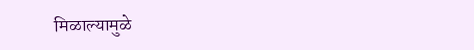मिळाल्यामुळे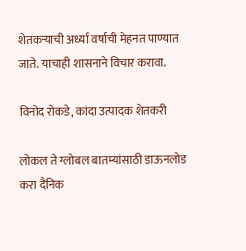शेतकऱ्याची अर्ध्या वर्षाची मेहनत पाण्यात जाते. याचाही शासनाने विचार करावा.

विनोद रोकडे, कांदा उत्पादक शेतकरी

लोकल ते ग्लोबल बातम्यांसाठी डाऊनलोड करा दैनिक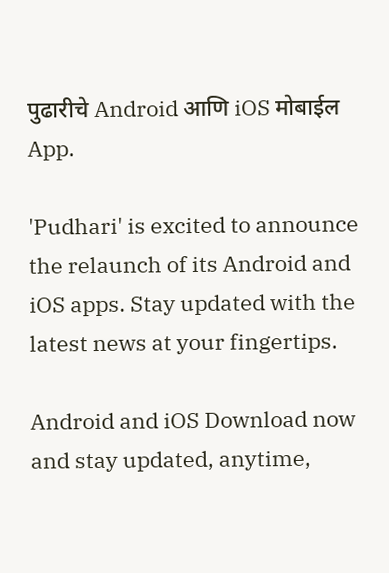पुढारीचे Android आणि iOS मोबाईल App.

'Pudhari' is excited to announce the relaunch of its Android and iOS apps. Stay updated with the latest news at your fingertips.

Android and iOS Download now and stay updated, anytime,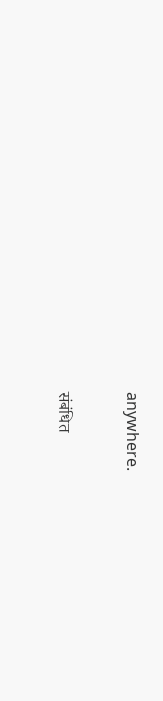anywhere.

संबंधित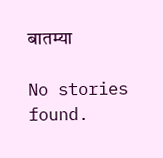बातम्या

No stories found.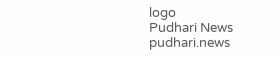logo
Pudhari News
pudhari.news